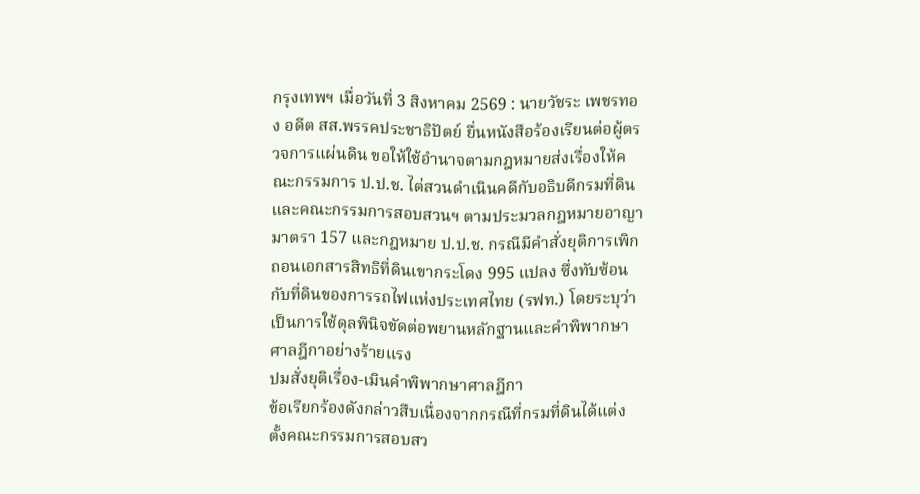กรุงเทพฯ เมื่อวันที่ 3 สิงหาคม 2569 : นายวัชระ เพชรทอง อดีต สส.พรรคประชาธิปัตย์ ยื่นหนังสือร้องเรียนต่อผู้ตรวจการแผ่นดิน ขอให้ใช้อำนาจตามกฎหมายส่งเรื่องให้คณะกรรมการ ป.ป.ช. ไต่สวนดำเนินคดีกับอธิบดีกรมที่ดินและคณะกรรมการสอบสวนฯ ตามประมวลกฎหมายอาญา มาตรา 157 และกฎหมาย ป.ป.ช. กรณีมีคำสั่งยุติการเพิกถอนเอกสารสิทธิที่ดินเขากระโดง 995 แปลง ซึ่งทับซ้อนกับที่ดินของการรถไฟแห่งประเทศไทย (รฟท.) โดยระบุว่าเป็นการใช้ดุลพินิจขัดต่อพยานหลักฐานและคำพิพากษาศาลฎีกาอย่างร้ายแรง
ปมสั่งยุติเรื่อง-เมินคำพิพากษาศาลฎีกา
ข้อเรียกร้องดังกล่าวสืบเนื่องจากกรณีที่กรมที่ดินได้แต่งตั้งคณะกรรมการสอบสว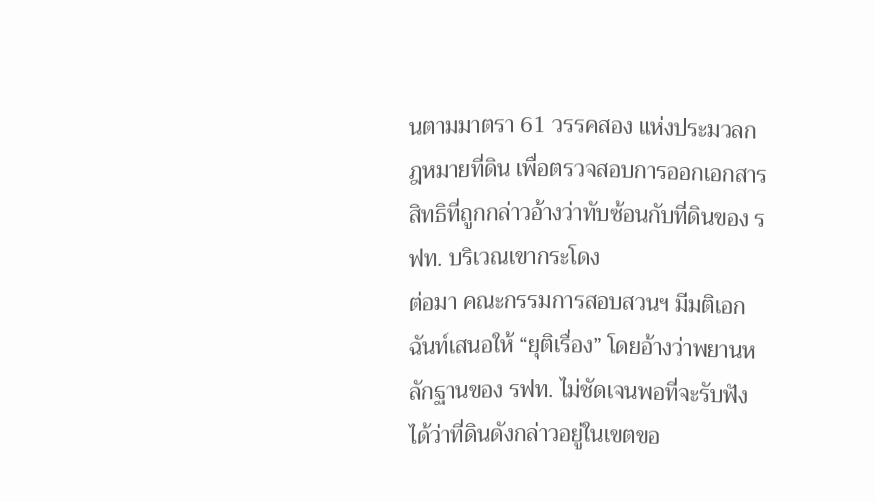นตามมาตรา 61 วรรคสอง แห่งประมวลกฎหมายที่ดิน เพื่อตรวจสอบการออกเอกสารสิทธิที่ถูกกล่าวอ้างว่าทับซ้อนกับที่ดินของ รฟท. บริเวณเขากระโดง
ต่อมา คณะกรรมการสอบสวนฯ มีมติเอกฉันท์เสนอให้ “ยุติเรื่อง” โดยอ้างว่าพยานหลักฐานของ รฟท. ไม่ชัดเจนพอที่จะรับฟังได้ว่าที่ดินดังกล่าวอยู่ในเขตขอ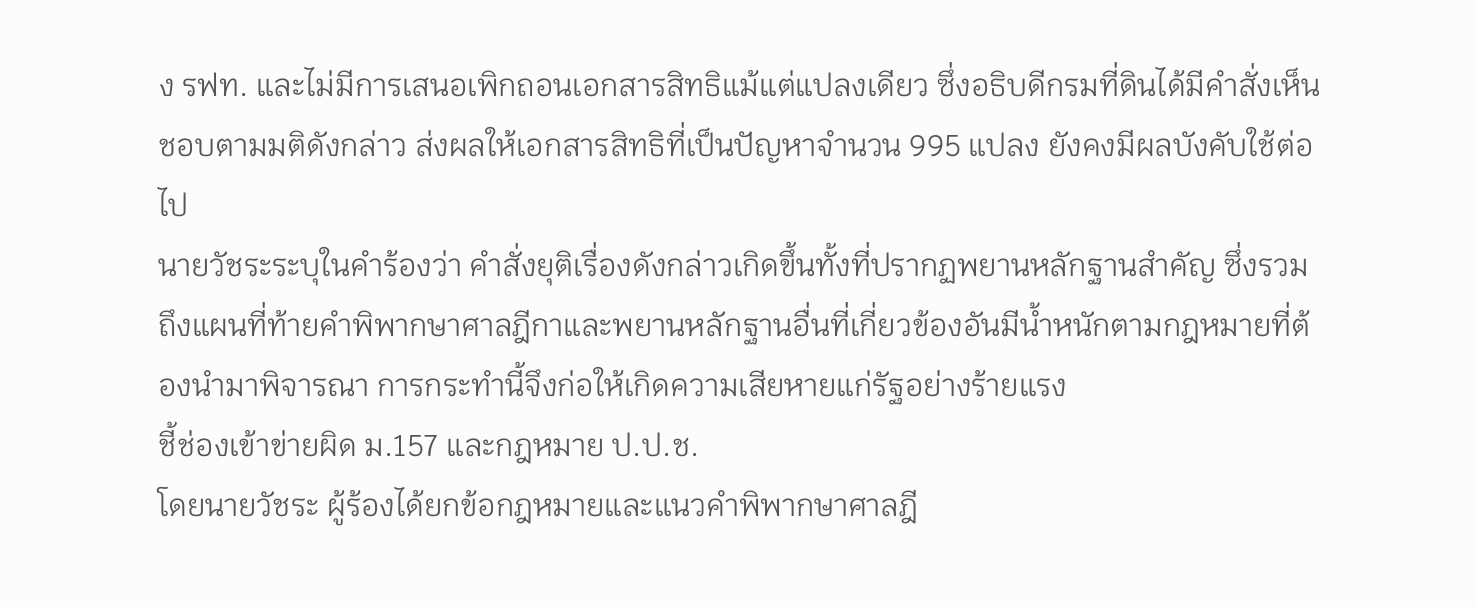ง รฟท. และไม่มีการเสนอเพิกถอนเอกสารสิทธิแม้แต่แปลงเดียว ซึ่งอธิบดีกรมที่ดินได้มีคำสั่งเห็นชอบตามมติดังกล่าว ส่งผลให้เอกสารสิทธิที่เป็นปัญหาจำนวน 995 แปลง ยังคงมีผลบังคับใช้ต่อไป
นายวัชระระบุในคำร้องว่า คำสั่งยุติเรื่องดังกล่าวเกิดขึ้นทั้งที่ปรากฏพยานหลักฐานสำคัญ ซึ่งรวมถึงแผนที่ท้ายคำพิพากษาศาลฎีกาและพยานหลักฐานอื่นที่เกี่ยวข้องอันมีน้ำหนักตามกฎหมายที่ต้องนำมาพิจารณา การกระทำนี้จึงก่อให้เกิดความเสียหายแก่รัฐอย่างร้ายแรง
ชี้ช่องเข้าข่ายผิด ม.157 และกฎหมาย ป.ป.ช.
โดยนายวัชระ ผู้ร้องได้ยกข้อกฎหมายและแนวคำพิพากษาศาลฎี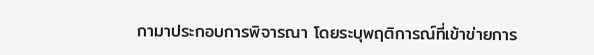กามาประกอบการพิจารณา โดยระบุพฤติการณ์ที่เข้าข่ายการ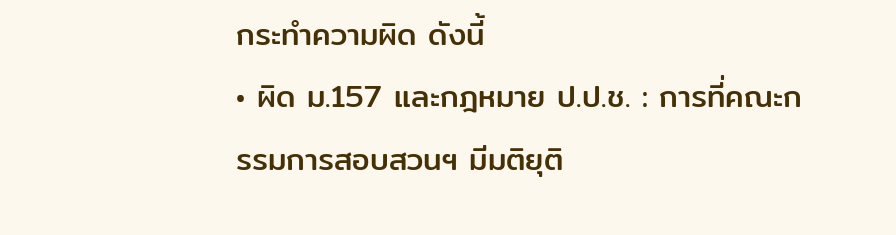กระทำความผิด ดังนี้
• ผิด ม.157 และกฎหมาย ป.ป.ช. : การที่คณะกรรมการสอบสวนฯ มีมติยุติ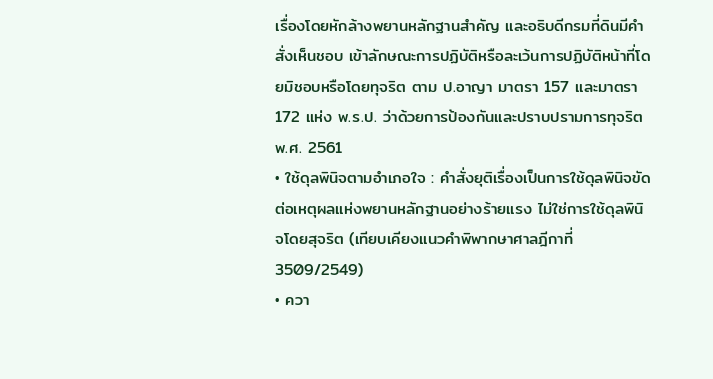เรื่องโดยหักล้างพยานหลักฐานสำคัญ และอธิบดีกรมที่ดินมีคำสั่งเห็นชอบ เข้าลักษณะการปฏิบัติหรือละเว้นการปฏิบัติหน้าที่โดยมิชอบหรือโดยทุจริต ตาม ป.อาญา มาตรา 157 และมาตรา 172 แห่ง พ.ร.ป. ว่าด้วยการป้องกันและปราบปรามการทุจริต พ.ศ. 2561
• ใช้ดุลพินิจตามอำเภอใจ : คำสั่งยุติเรื่องเป็นการใช้ดุลพินิจขัดต่อเหตุผลแห่งพยานหลักฐานอย่างร้ายแรง ไม่ใช่การใช้ดุลพินิจโดยสุจริต (เทียบเคียงแนวคำพิพากษาศาลฎีกาที่ 3509/2549)
• ควา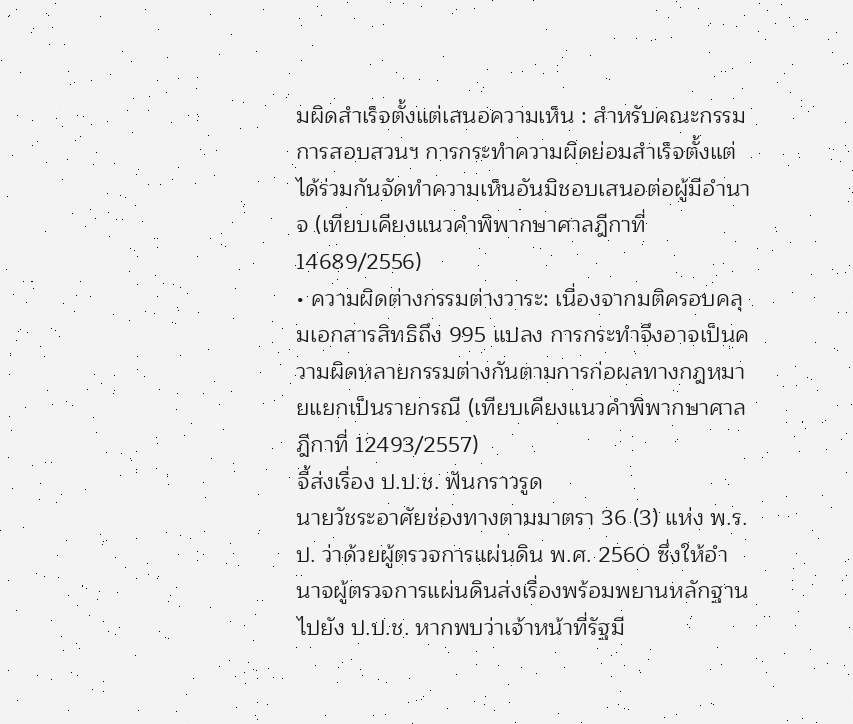มผิดสำเร็จตั้งแต่เสนอความเห็น : สำหรับคณะกรรมการสอบสวนฯ การกระทำความผิดย่อมสำเร็จตั้งแต่ได้ร่วมกันจัดทำความเห็นอันมิชอบเสนอต่อผู้มีอำนาจ (เทียบเคียงแนวคำพิพากษาศาลฎีกาที่ 14689/2556)
• ความผิดต่างกรรมต่างวาระ: เนื่องจากมติครอบคลุมเอกสารสิทธิถึง 995 แปลง การกระทำจึงอาจเป็นความผิดหลายกรรมต่างกันตามการก่อผลทางกฎหมายแยกเป็นรายกรณี (เทียบเคียงแนวคำพิพากษาศาลฎีกาที่ 12493/2557)
จี้ส่งเรื่อง ป.ป.ช. ฟันกราวรูด
นายวัชระอาศัยช่องทางตามมาตรา 36 (3) แห่ง พ.ร.ป. ว่าด้วยผู้ตรวจการแผ่นดิน พ.ศ. 2560 ซึ่งให้อำนาจผู้ตรวจการแผ่นดินส่งเรื่องพร้อมพยานหลักฐานไปยัง ป.ป.ช. หากพบว่าเจ้าหน้าที่รัฐมี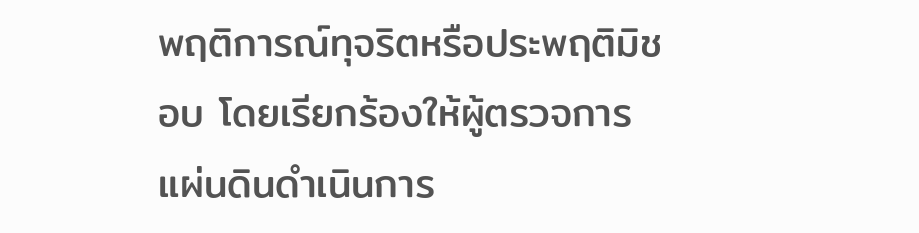พฤติการณ์ทุจริตหรือประพฤติมิชอบ โดยเรียกร้องให้ผู้ตรวจการแผ่นดินดำเนินการ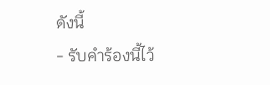ดังนี้
- รับคำร้องนี้ไว้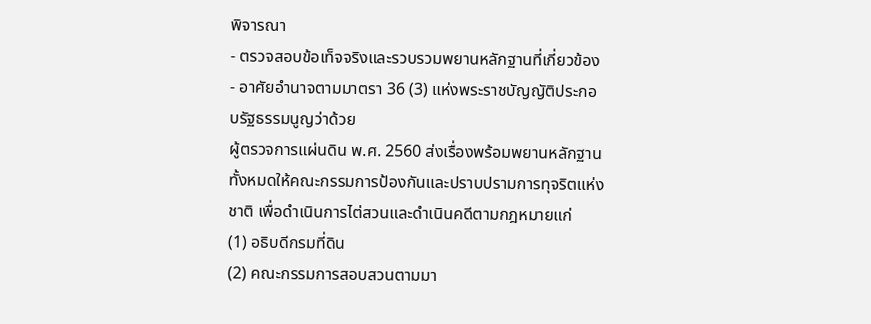พิจารณา
- ตรวจสอบข้อเท็จจริงและรวบรวมพยานหลักฐานที่เกี่ยวข้อง
- อาศัยอำนาจตามมาตรา 36 (3) แห่งพระราชบัญญัติประกอบรัฐธรรมนูญว่าด้วย
ผู้ตรวจการแผ่นดิน พ.ศ. 2560 ส่งเรื่องพร้อมพยานหลักฐานทั้งหมดให้คณะกรรมการป้องกันและปราบปรามการทุจริตแห่งชาติ เพื่อดำเนินการไต่สวนและดำเนินคดีตามกฎหมายแก่
(1) อธิบดีกรมที่ดิน
(2) คณะกรรมการสอบสวนตามมา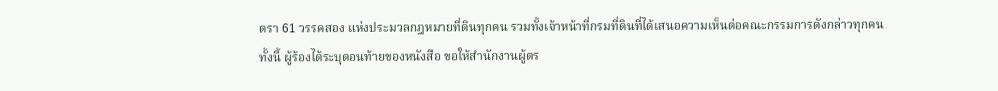ตรา 61 วรรคสอง แห่งประมวลกฎหมายที่ดินทุกคน รวมทั้งเจ้าหน้าที่กรมที่ดินที่ได้เสนอความเห็นต่อคณะกรรมการดังกล่าวทุกคน
ทั้งนี้ ผู้ร้องได้ระบุตอนท้ายของหนังสือ ขอให้สำนักงานผู้ตร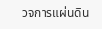วจการแผ่นดิน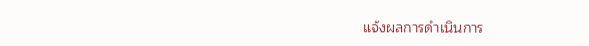แจ้งผลการดำเนินการ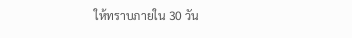ให้ทราบภายใน 30 วัน